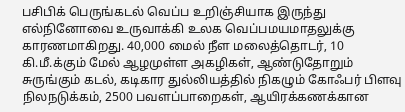பசிபிக் பெருங்கடல் வெப்ப உறிஞ்சியாக இருந்து எல்நினோவை உருவாக்கி உலக வெப்பமயமாதலுக்கு காரணமாகிறது. 40,000 மைல் நீள மலைத்தொடர், 10 கி.மீ.க்கும் மேல் ஆழமுள்ள அகழிகள், ஆண்டுதோறும் சுருங்கும் கடல், கடிகார துல்லியத்தில் நிகழும் கோஃபர் பிளவு நிலநடுக்கம், 2500 பவளப்பாறைகள், ஆயிரக்கணக்கான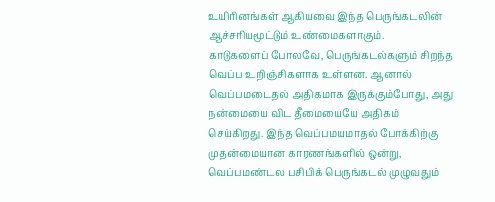உயிரினங்கள் ஆகியவை இந்த பெருங்கடலின் ஆச்சரியமூட்டும் உண்மைகளாகும்.
காடுகளைப் போலவே, பெருங்கடல்களும் சிறந்த வெப்ப உறிஞ்சிகளாக உள்ளன. ஆனால் வெப்பமடைதல் அதிகமாக இருக்கும்போது, அது நன்மையை விட தீமையையே அதிகம் செய்கிறது. இந்த வெப்பமயமாதல் போக்கிற்கு முதன்மையான காரணங்களில் ஒன்று, வெப்பமண்டல பசிபிக் பெருங்கடல் முழுவதும்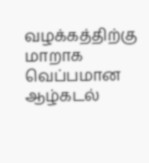வழக்கத்திற்கு மாறாக வெப்பமான ஆழ்கடல்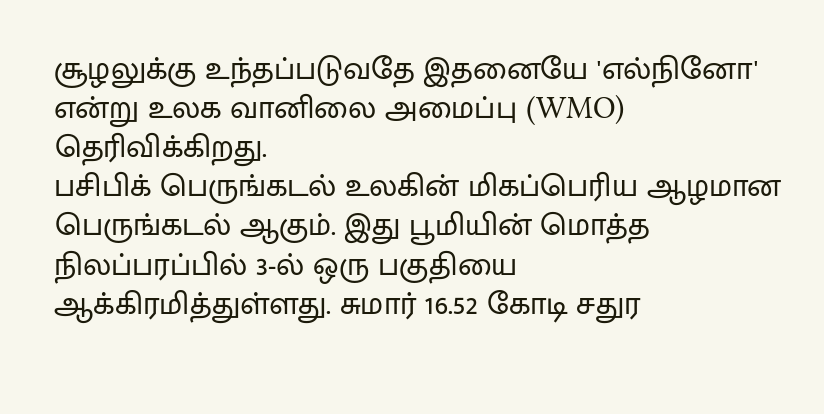சூழலுக்கு உந்தப்படுவதே இதனையே 'எல்நினோ' என்று உலக வானிலை அமைப்பு (WMO) தெரிவிக்கிறது.
பசிபிக் பெருங்கடல் உலகின் மிகப்பெரிய ஆழமான பெருங்கடல் ஆகும். இது பூமியின் மொத்த நிலப்பரப்பில் 3-ல் ஒரு பகுதியை ஆக்கிரமித்துள்ளது. சுமார் 16.52 கோடி சதுர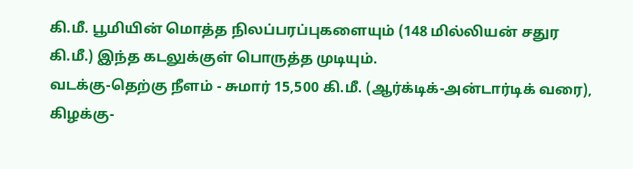கி.மீ. பூமியின் மொத்த நிலப்பரப்புகளையும் (148 மில்லியன் சதுர கி.மீ.) இந்த கடலுக்குள் பொருத்த முடியும்.
வடக்கு-தெற்கு நீளம் - சுமார் 15,500 கி.மீ. (ஆர்க்டிக்-அன்டார்டிக் வரை), கிழக்கு-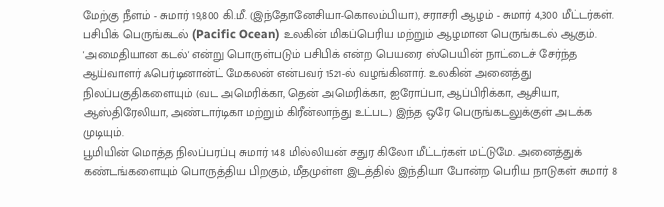மேற்கு நீளம் - சுமார் 19,800 கி.மீ. (இந்தோனேசியா-கொலம்பியா), சராசரி ஆழம் - சுமார் 4,300 மீட்டர்கள்.
பசிபிக் பெருங்கடல் (Pacific Ocean) உலகின் மிகப்பெரிய மற்றும் ஆழமான பெருங்கடல் ஆகும். 'அமைதியான கடல்' என்று பொருள்படும் பசிபிக் என்ற பெயரை ஸ்பெயின் நாட்டைச் சேர்ந்த ஆய்வாளர் ஃபெர்டினான்ட் மேகலன் என்பவர் 1521-ல் வழங்கினார். உலகின் அனைத்து நிலப்பகுதிகளையும் (வட அமெரிக்கா, தென் அமெரிக்கா, ஐரோப்பா, ஆப்பிரிக்கா, ஆசியா, ஆஸ்திரேலியா, அண்டார்டிகா மற்றும் கிரீன்லாந்து உட்பட) இந்த ஒரே பெருங்கடலுக்குள் அடக்க முடியும்.
பூமியின் மொத்த நிலப்பரப்பு சுமார் 148 மில்லியன் சதுர கிலோ மீட்டர்கள் மட்டுமே. அனைத்துக் கண்டங்களையும் பொருத்திய பிறகும், மீதமுள்ள இடத்தில் இந்தியா போன்ற பெரிய நாடுகள் சுமார் 8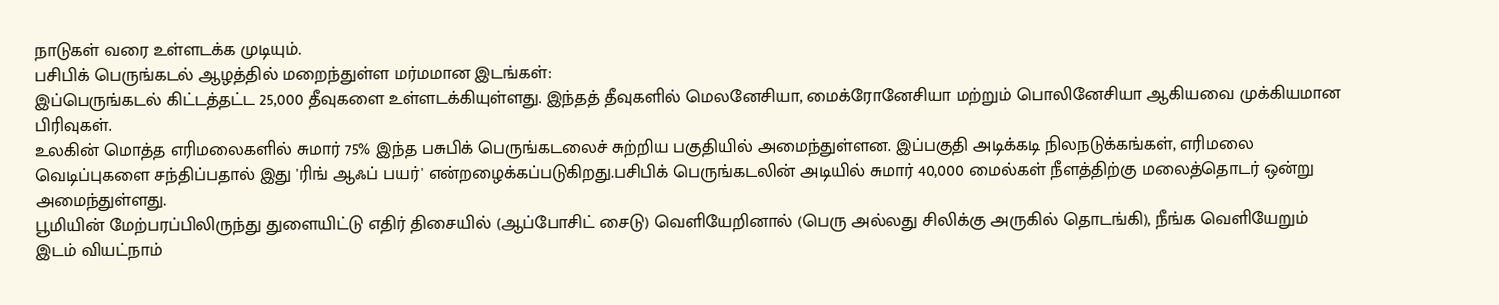நாடுகள் வரை உள்ளடக்க முடியும்.
பசிபிக் பெருங்கடல் ஆழத்தில் மறைந்துள்ள மர்மமான இடங்கள்:
இப்பெருங்கடல் கிட்டத்தட்ட 25,000 தீவுகளை உள்ளடக்கியுள்ளது. இந்தத் தீவுகளில் மெலனேசியா, மைக்ரோனேசியா மற்றும் பொலினேசியா ஆகியவை முக்கியமான பிரிவுகள்.
உலகின் மொத்த எரிமலைகளில் சுமார் 75% இந்த பசுபிக் பெருங்கடலைச் சுற்றிய பகுதியில் அமைந்துள்ளன. இப்பகுதி அடிக்கடி நிலநடுக்கங்கள், எரிமலை வெடிப்புகளை சந்திப்பதால் இது 'ரிங் ஆஃப் பயர்' என்றழைக்கப்படுகிறது.பசிபிக் பெருங்கடலின் அடியில் சுமார் 40,000 மைல்கள் நீளத்திற்கு மலைத்தொடர் ஒன்று அமைந்துள்ளது.
பூமியின் மேற்பரப்பிலிருந்து துளையிட்டு எதிர் திசையில் (ஆப்போசிட் சைடு) வெளியேறினால் (பெரு அல்லது சிலிக்கு அருகில் தொடங்கி), நீங்க வெளியேறும் இடம் வியட்நாம்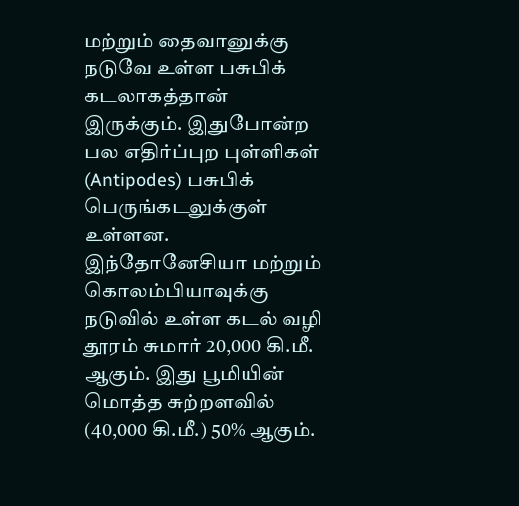மற்றும் தைவானுக்கு நடுவே உள்ள பசுபிக் கடலாகத்தான் இருக்கும். இதுபோன்ற பல எதிர்ப்புற புள்ளிகள் (Antipodes) பசுபிக் பெருங்கடலுக்குள் உள்ளன. இந்தோனேசியா மற்றும் கொலம்பியாவுக்கு நடுவில் உள்ள கடல் வழி தூரம் சுமார் 20,000 கி.மீ. ஆகும். இது பூமியின் மொத்த சுற்றளவில் (40,000 கி.மீ.) 50% ஆகும்.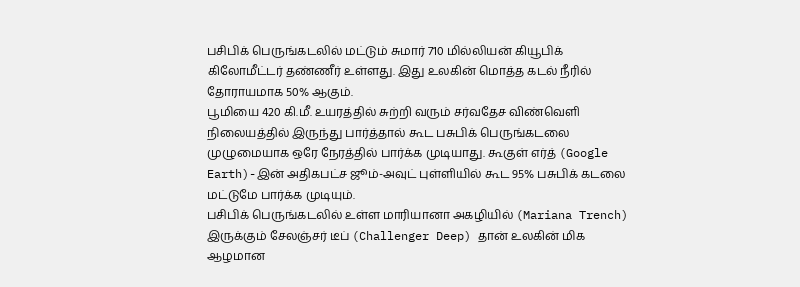பசிபிக் பெருங்கடலில் மட்டும் சுமார் 710 மில்லியன் கியூபிக் கிலோமீட்டர் தண்ணீர் உள்ளது. இது உலகின் மொத்த கடல் நீரில் தோராயமாக 50% ஆகும்.
பூமியை 420 கி.மீ. உயரத்தில் சுற்றி வரும் சர்வதேச விண்வெளி நிலையத்தில் இருந்து பார்த்தால் கூட பசுபிக் பெருங்கடலை முழுமையாக ஒரே நேரத்தில் பார்க்க முடியாது. கூகுள் எர்த் (Google Earth)-இன் அதிகபட்ச ஜூம்-அவுட் புள்ளியில் கூட 95% பசுபிக் கடலை மட்டுமே பார்க்க முடியும்.
பசிபிக் பெருங்கடலில் உள்ள மாரியானா அகழியில் (Mariana Trench) இருக்கும் சேலஞ்சர் டீப் (Challenger Deep) தான் உலகின் மிக ஆழமான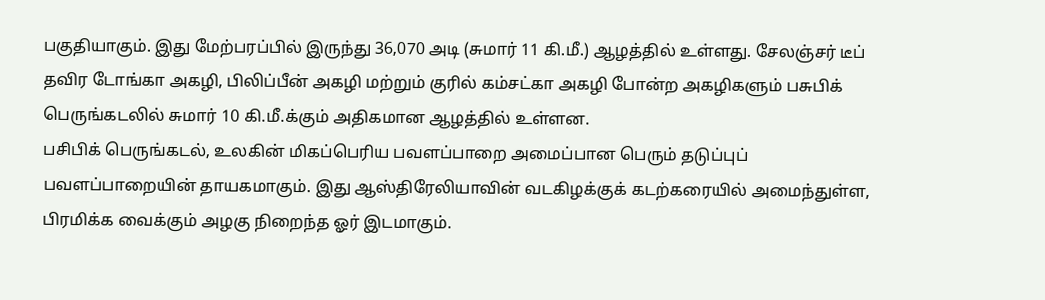பகுதியாகும். இது மேற்பரப்பில் இருந்து 36,070 அடி (சுமார் 11 கி.மீ.) ஆழத்தில் உள்ளது. சேலஞ்சர் டீப் தவிர டோங்கா அகழி, பிலிப்பீன் அகழி மற்றும் குரில் கம்சட்கா அகழி போன்ற அகழிகளும் பசுபிக் பெருங்கடலில் சுமார் 10 கி.மீ.க்கும் அதிகமான ஆழத்தில் உள்ளன.
பசிபிக் பெருங்கடல், உலகின் மிகப்பெரிய பவளப்பாறை அமைப்பான பெரும் தடுப்புப் பவளப்பாறையின் தாயகமாகும். இது ஆஸ்திரேலியாவின் வடகிழக்குக் கடற்கரையில் அமைந்துள்ள, பிரமிக்க வைக்கும் அழகு நிறைந்த ஓர் இடமாகும்.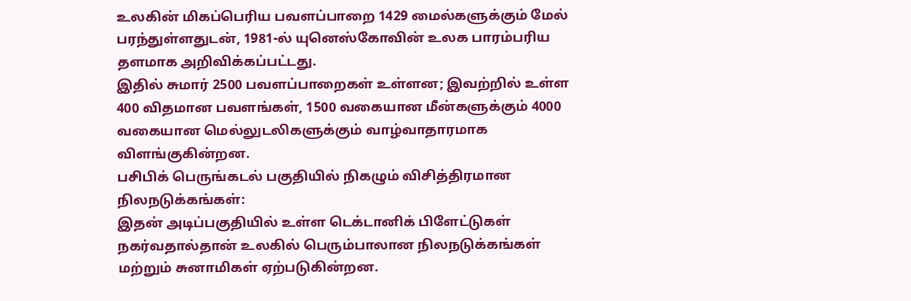உலகின் மிகப்பெரிய பவளப்பாறை 1429 மைல்களுக்கும் மேல் பரந்துள்ளதுடன், 1981-ல் யுனெஸ்கோவின் உலக பாரம்பரிய தளமாக அறிவிக்கப்பட்டது.
இதில் சுமார் 2500 பவளப்பாறைகள் உள்ளன; இவற்றில் உள்ள 400 விதமான பவளங்கள், 1500 வகையான மீன்களுக்கும் 4000 வகையான மெல்லுடலிகளுக்கும் வாழ்வாதாரமாக விளங்குகின்றன.
பசிபிக் பெருங்கடல் பகுதியில் நிகழும் விசித்திரமான நிலநடுக்கங்கள்:
இதன் அடிப்பகுதியில் உள்ள டெக்டானிக் பிளேட்டுகள் நகர்வதால்தான் உலகில் பெரும்பாலான நிலநடுக்கங்கள் மற்றும் சுனாமிகள் ஏற்படுகின்றன.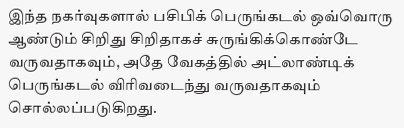இந்த நகர்வுகளால் பசிபிக் பெருங்கடல் ஒவ்வொரு ஆண்டும் சிறிது சிறிதாகச் சுருங்கிக்கொண்டே வருவதாகவும், அதே வேகத்தில் அட்லாண்டிக் பெருங்கடல் விரிவடைந்து வருவதாகவும் சொல்லப்படுகிறது.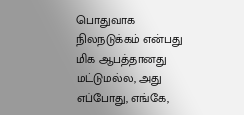பொதுவாக நிலநடுக்கம் என்பது மிக ஆபத்தானது மட்டுமல்ல, அது எப்போது, எங்கே,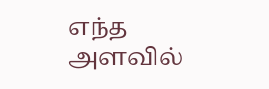எந்த அளவில்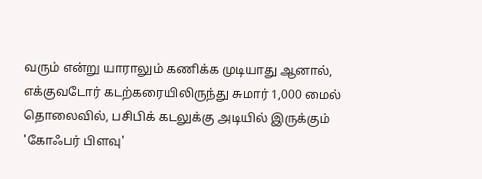வரும் என்று யாராலும் கணிக்க முடியாது ஆனால், எக்குவடோர் கடற்கரையிலிருந்து சுமார் 1,000 மைல் தொலைவில், பசிபிக் கடலுக்கு அடியில் இருக்கும் 'கோஃபர் பிளவு'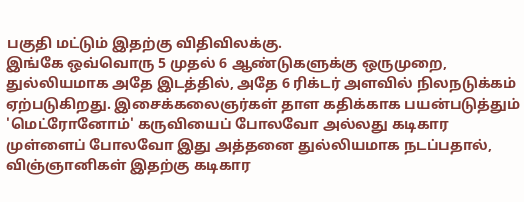பகுதி மட்டும் இதற்கு விதிவிலக்கு.
இங்கே ஒவ்வொரு 5 முதல் 6 ஆண்டுகளுக்கு ஒருமுறை, துல்லியமாக அதே இடத்தில், அதே 6 ரிக்டர் அளவில் நிலநடுக்கம் ஏற்படுகிறது. இசைக்கலைஞர்கள் தாள கதிக்காக பயன்படுத்தும் 'மெட்ரோனோம்' கருவியைப் போலவோ அல்லது கடிகார முள்ளைப் போலவோ இது அத்தனை துல்லியமாக நடப்பதால், விஞ்ஞானிகள் இதற்கு கடிகார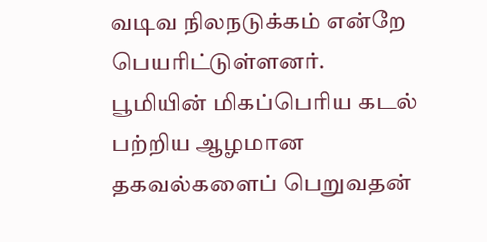வடிவ நிலநடுக்கம் என்றே பெயரிட்டுள்ளனர்.
பூமியின் மிகப்பெரிய கடல் பற்றிய ஆழமான தகவல்களைப் பெறுவதன்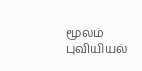மூலம் புவியியல்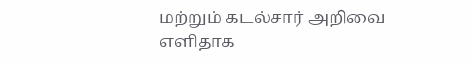மற்றும் கடல்சார் அறிவை எளிதாக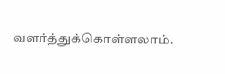வளர்த்துக்கொள்ளலாம்.